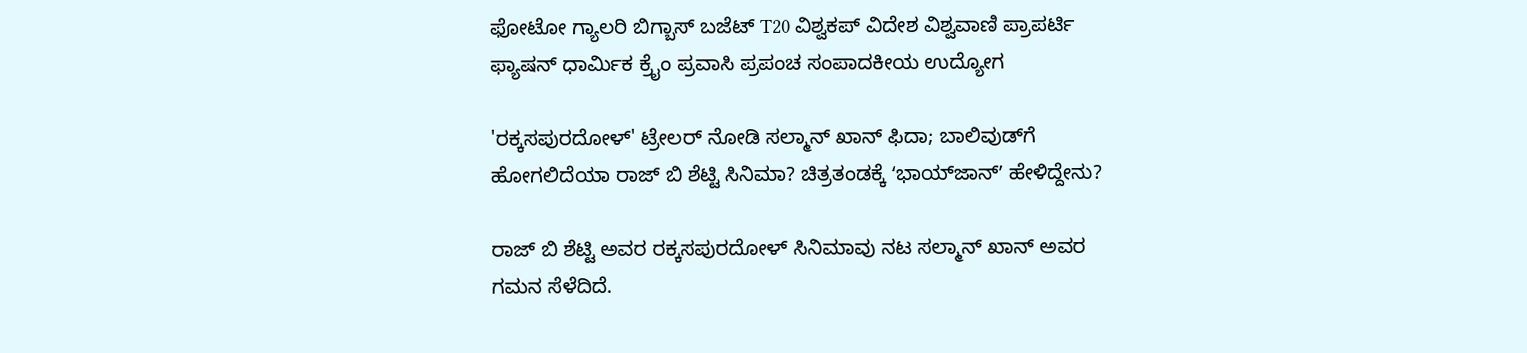ಫೋಟೋ ಗ್ಯಾಲರಿ ಬಿಗ್ಬಾಸ್ ಬಜೆಟ್ T20 ವಿಶ್ವಕಪ್ ವಿದೇಶ ವಿಶ್ವವಾಣಿ ಪ್ರಾಪರ್ಟಿ ಫ್ಯಾಷನ್ ಧಾರ್ಮಿಕ ಕ್ರೈಂ ಪ್ರವಾಸಿ ಪ್ರಪಂಚ ಸಂಪಾದಕೀಯ ಉದ್ಯೋಗ

'ರಕ್ಕಸಪುರದೋಳ್' ಟ್ರೇಲರ್ ನೋಡಿ ಸಲ್ಮಾನ್ ಖಾನ್ ಫಿದಾ; ಬಾಲಿವುಡ್‌ಗೆ ಹೋಗಲಿದೆಯಾ ರಾಜ್ ಬಿ ಶೆಟ್ಟಿ ಸಿನಿಮಾ? ಚಿತ್ರತಂಡಕ್ಕೆ ʻಭಾಯ್‌ಜಾನ್‌ʼ ಹೇಳಿದ್ದೇನು?

ರಾಜ್‌ ಬಿ ಶೆಟ್ಟಿ ಅವರ ರಕ್ಕಸಪುರದೋಳ್‌ ಸಿನಿಮಾವು ನಟ ಸಲ್ಮಾನ್ ಖಾನ್ ಅವರ ಗಮನ ಸೆಳೆದಿದೆ.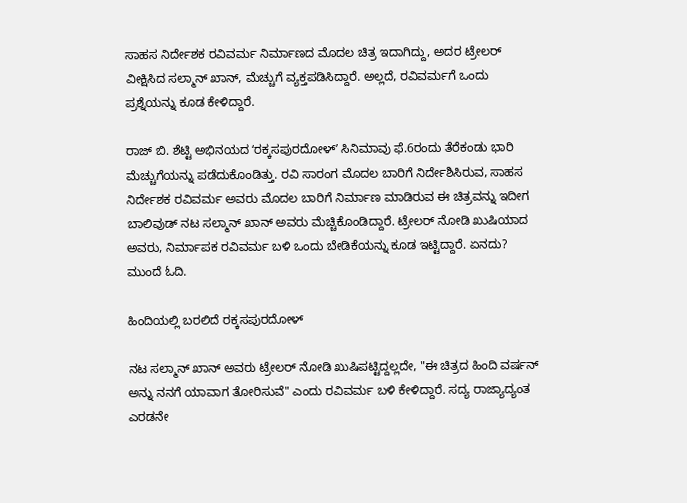ಸಾಹಸ ನಿರ್ದೇಶಕ ರವಿವರ್ಮ ನಿರ್ಮಾಣದ ಮೊದಲ ಚಿತ್ರ ಇದಾಗಿದ್ದು, ಅದರ ಟ್ರೇಲರ್ ವೀಕ್ಷಿಸಿದ ಸಲ್ಮಾನ್ ಖಾನ್, ಮೆಚ್ಚುಗೆ ವ್ಯಕ್ತಪಡಿಸಿದ್ದಾರೆ. ಅಲ್ಲದೆ, ರವಿವರ್ಮಗೆ ಒಂದು ಪ್ರಶ್ನೆಯನ್ನು ಕೂಡ ಕೇಳಿದ್ದಾರೆ.

ರಾಜ್‌ ಬಿ. ಶೆಟ್ಟಿ ಅಭಿನಯದ ʻರಕ್ಕಸಪುರದೋಳ್ʼ ಸಿನಿಮಾವು ಫೆ.6ರಂದು ತೆರೆಕಂಡು ಭಾರಿ ಮೆಚ್ಚುಗೆಯನ್ನು ಪಡೆದುಕೊಂಡಿತ್ತು. ರವಿ ಸಾರಂಗ ಮೊದಲ ಬಾರಿಗೆ ನಿರ್ದೇಶಿಸಿರುವ, ಸಾಹಸ ನಿರ್ದೇಶಕ ರವಿವರ್ಮ ಅವರು ಮೊದಲ ಬಾರಿಗೆ ನಿರ್ಮಾಣ ಮಾಡಿರುವ ಈ ಚಿತ್ರವನ್ನು ಇದೀಗ ಬಾಲಿವುಡ್‌ ನಟ ಸಲ್ಮಾನ್‌ ಖಾನ್‌ ಅವರು ಮೆಚ್ಚಿಕೊಂಡಿದ್ದಾರೆ. ಟ್ರೇಲರ್‌ ನೋಡಿ ಖುಷಿಯಾದ ಅವರು, ನಿರ್ಮಾಪಕ ರವಿವರ್ಮ ಬಳಿ ಒಂದು ಬೇಡಿಕೆಯನ್ನು ಕೂಡ ಇಟ್ಟಿದ್ದಾರೆ. ಏನದು? ಮುಂದೆ ಓದಿ.

ಹಿಂದಿಯಲ್ಲಿ ಬರಲಿದೆ ರಕ್ಕಸಪುರದೋಳ್

ನಟ ಸಲ್ಮಾನ್‌ ಖಾನ್‌ ಅವರು ಟ್ರೇಲರ್‌ ನೋಡಿ ಖುಷಿಪಟ್ಟಿದ್ದಲ್ಲದೇ, "ಈ ಚಿತ್ರದ ಹಿಂದಿ ವರ್ಷನ್‌ ಅನ್ನು ನನಗೆ ಯಾವಾಗ ತೋರಿಸುವೆ" ಎಂದು ರವಿವರ್ಮ ಬಳಿ ಕೇಳಿದ್ದಾರೆ. ಸದ್ಯ ರಾಜ್ಯಾದ್ಯಂತ ಎರಡನೇ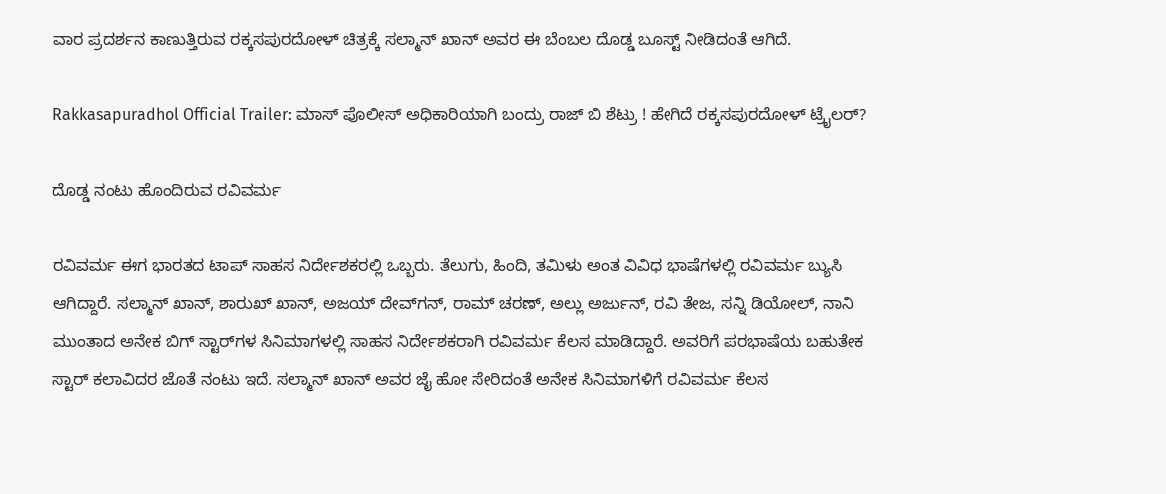ವಾರ ಪ್ರದರ್ಶನ ಕಾಣುತ್ತಿರುವ ರಕ್ಕಸಪುರದೋಳ್‌ ಚಿತ್ರಕ್ಕೆ ಸಲ್ಮಾನ್‌ ಖಾನ್‌ ಅವರ ಈ ಬೆಂಬಲ ದೊಡ್ಡ ಬೂಸ್ಟ್‌ ನೀಡಿದಂತೆ ಆಗಿದೆ.

Rakkasapuradhol Official Trailer: ಮಾಸ್ ಪೊಲೀಸ್ ಅಧಿಕಾರಿಯಾಗಿ ಬಂದ್ರು ರಾಜ್ ಬಿ ಶೆಟ್ರು ! ಹೇಗಿದೆ ರಕ್ಕಸಪುರದೋಳ್ ಟ್ರೈಲರ್‌?

ದೊಡ್ಡ ನಂಟು ಹೊಂದಿರುವ ರವಿವರ್ಮ

ರವಿವರ್ಮ ಈಗ ಭಾರತದ ಟಾಪ್‌ ಸಾಹಸ ನಿರ್ದೇಶಕರಲ್ಲಿ ಒಬ್ಬರು. ತೆಲುಗು, ಹಿಂದಿ, ತಮಿಳು ಅಂತ ವಿವಿಧ ಭಾಷೆಗಳಲ್ಲಿ ರವಿವರ್ಮ ಬ್ಯುಸಿ ಆಗಿದ್ದಾರೆ. ಸಲ್ಮಾನ್‌ ಖಾನ್‌, ಶಾರುಖ್‌ ಖಾನ್‌, ಅಜಯ್‌ ದೇವ್‌ಗನ್‌, ರಾಮ್‌ ಚರಣ್‌, ಅಲ್ಲು ಅರ್ಜುನ್‌, ರವಿ ತೇಜ, ಸನ್ನಿ ಡಿಯೋಲ್‌, ನಾನಿ ಮುಂತಾದ ಅನೇಕ ಬಿಗ್‌ ಸ್ಟಾರ್‌ಗಳ ಸಿನಿಮಾಗಳಲ್ಲಿ ಸಾಹಸ ನಿರ್ದೇಶಕರಾಗಿ ರವಿವರ್ಮ ಕೆಲಸ ಮಾಡಿದ್ದಾರೆ. ಅವರಿಗೆ ಪರಭಾಷೆಯ ಬಹುತೇಕ‌ ಸ್ಟಾರ್ ಕಲಾವಿದರ ಜೊತೆ ನಂಟು ಇದೆ. ಸಲ್ಮಾನ್‌ ಖಾನ್‌ ಅವರ ಜೈ ಹೋ ಸೇರಿದಂತೆ ಅನೇಕ ಸಿನಿಮಾಗಳಿಗೆ ರವಿವರ್ಮ ಕೆಲಸ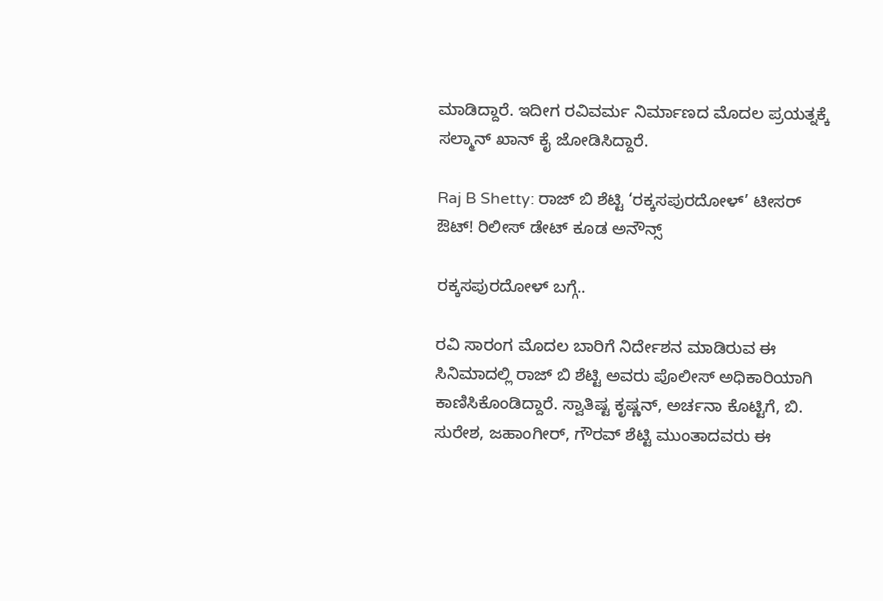ಮಾಡಿದ್ದಾರೆ. ಇದೀಗ ರವಿವರ್ಮ ನಿರ್ಮಾಣದ ಮೊದಲ ಪ್ರಯತ್ನಕ್ಕೆ ಸಲ್ಮಾನ್‌ ಖಾನ್‌ ಕೈ ಜೋಡಿಸಿದ್ದಾರೆ.

Raj B Shetty: ರಾಜ್ ಬಿ ಶೆಟ್ಟಿ ‘ರಕ್ಕಸಪುರದೋಳ್’ ಟೀಸರ್ ಔಟ್‌! ರಿಲೀಸ್‌ ಡೇಟ್‌ ಕೂಡ ಅನೌನ್ಸ್‌

ರಕ್ಕಸಪುರದೋಳ್‌ ಬಗ್ಗೆ..

ರವಿ ಸಾರಂಗ ಮೊದಲ ಬಾರಿಗೆ ನಿರ್ದೇಶನ ಮಾಡಿರುವ ಈ ಸಿನಿಮಾದಲ್ಲಿ ರಾಜ್‌ ಬಿ ಶೆಟ್ಟಿ ಅವರು ಪೊಲೀಸ್‌ ಅಧಿಕಾರಿಯಾಗಿ ಕಾಣಿಸಿಕೊಂಡಿದ್ದಾರೆ. ಸ್ವಾತಿಷ್ಟ ಕೃಷ್ಣನ್‌, ಅರ್ಚನಾ ಕೊಟ್ಟಿಗೆ, ಬಿ. ಸುರೇಶ, ಜಹಾಂಗೀರ್‌, ಗೌರವ್‌ ಶೆಟ್ಟಿ ಮುಂತಾದವರು ಈ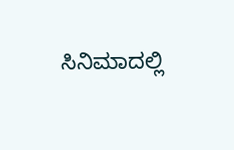ಸಿನಿಮಾದಲ್ಲಿ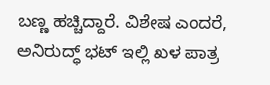ಬಣ್ಣ ಹಚ್ಚಿದ್ದಾರೆ. ವಿಶೇಷ ಎಂದರೆ, ಅನಿರುದ್ಧ್‌ ಭಟ್‌ ಇಲ್ಲಿ ಖಳ ಪಾತ್ರ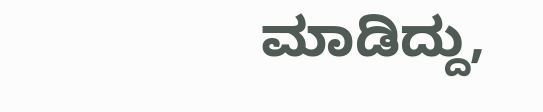ಮಾಡಿದ್ದು,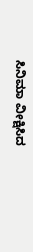ಸಿನಿಮಾ ವೀಕ್ಷಿಸಿದ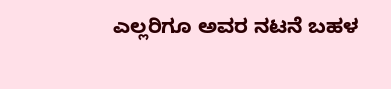ಎಲ್ಲರಿಗೂ ಅವರ ನಟನೆ ಬಹಳ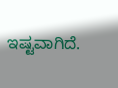ಇಷ್ಟವಾಗಿದೆ.